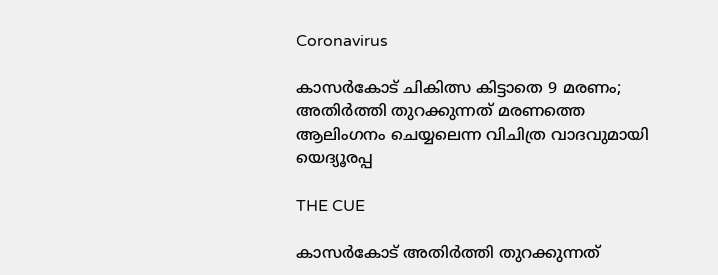Coronavirus

കാസര്‍കോട് ചികിത്സ കിട്ടാതെ 9 മരണം; അതിര്‍ത്തി തുറക്കുന്നത് മരണത്തെ ആലിംഗനം ചെയ്യലെന്ന വിചിത്ര വാദവുമായി യെദ്യൂരപ്പ

THE CUE

കാസര്‍കോട് അതിര്‍ത്തി തുറക്കുന്നത്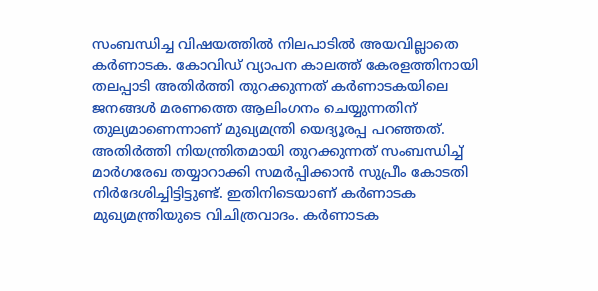സംബന്ധിച്ച വിഷയത്തില്‍ നിലപാടില്‍ അയവില്ലാതെ കര്‍ണാടക. കോവിഡ് വ്യാപന കാലത്ത് കേരളത്തിനായി തലപ്പാടി അതിര്‍ത്തി തുറക്കുന്നത് കര്‍ണാടകയിലെ ജനങ്ങള്‍ മരണത്തെ ആലിംഗനം ചെയ്യുന്നതിന് തുല്യമാണെന്നാണ് മുഖ്യമന്ത്രി യെദ്യൂരപ്പ പറഞ്ഞത്. അതിര്‍ത്തി നിയന്ത്രിതമായി തുറക്കുന്നത് സംബന്ധിച്ച് മാര്‍ഗരേഖ തയ്യാറാക്കി സമര്‍പ്പിക്കാന്‍ സുപ്രീം കോടതി നിര്‍ദേശിച്ചിട്ടിട്ടുണ്ട്. ഇതിനിടെയാണ് കര്‍ണാടക മുഖ്യമന്ത്രിയുടെ വിചിത്രവാദം. കര്‍ണാടക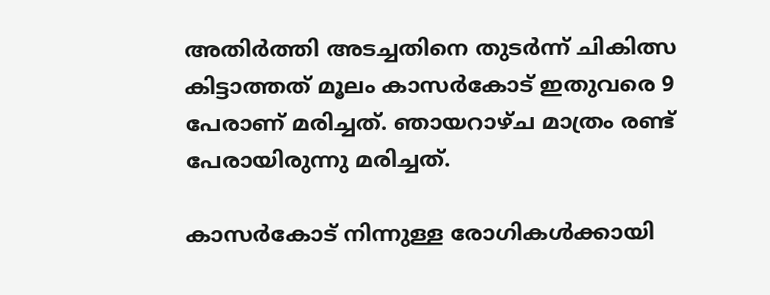അതിര്‍ത്തി അടച്ചതിനെ തുടര്‍ന്ന് ചികിത്സ കിട്ടാത്തത് മൂലം കാസര്‍കോട് ഇതുവരെ 9 പേരാണ് മരിച്ചത്. ഞായറാഴ്ച മാത്രം രണ്ട് പേരായിരുന്നു മരിച്ചത്.

കാസര്‍കോട് നിന്നുള്ള രോഗികള്‍ക്കായി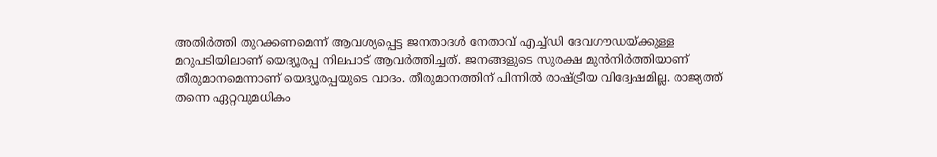അതിര്‍ത്തി തുറക്കണമെന്ന് ആവശ്യപ്പെട്ട ജനതാദള്‍ നേതാവ് എച്ച്ഡി ദേവഗൗഡയ്ക്കുള്ള മറുപടിയിലാണ് യെദ്യൂരപ്പ നിലപാട് ആവര്‍ത്തിച്ചത്. ജനങ്ങളുടെ സുരക്ഷ മുന്‍നിര്‍ത്തിയാണ് തീരുമാനമെന്നാണ് യെദ്യൂരപ്പയുടെ വാദം. തീരുമാനത്തിന് പിന്നില്‍ രാഷ്ട്രീയ വിദ്വേഷമില്ല. രാജ്യത്ത് തന്നെ ഏറ്റവുമധികം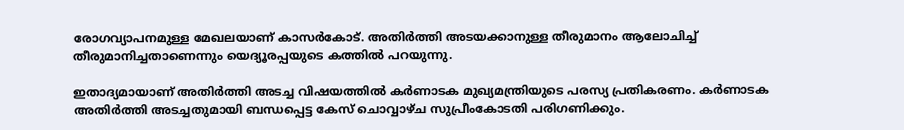രോഗവ്യാപനമുള്ള മേഖലയാണ് കാസര്‍കോട്. അതിര്‍ത്തി അടയക്കാനുള്ള തീരുമാനം ആലോചിച്ച് തീരുമാനിച്ചതാണെന്നും യെദ്യൂരപ്പയുടെ കത്തില്‍ പറയുന്നു.

ഇതാദ്യമായാണ് അതിര്‍ത്തി അടച്ച വിഷയത്തില്‍ കര്‍ണാടക മുഖ്യമന്ത്രിയുടെ പരസ്യ പ്രതികരണം. കര്‍ണാടക അതിര്‍ത്തി അടച്ചതുമായി ബന്ധപ്പെട്ട കേസ് ചൊവ്വാഴ്ച സുപ്രീംകോടതി പരിഗണിക്കും.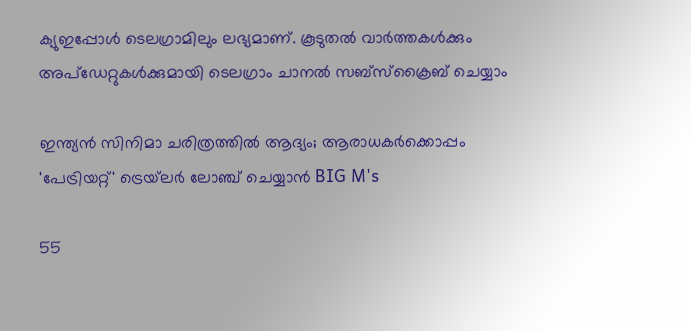ക്യുഇപ്പോള്‍ ടെലഗ്രാമിലും ലഭ്യമാണ്. കൂടുതല്‍ വാര്‍ത്തകള്‍ക്കും അപ്‌ഡേറ്റുകള്‍ക്കുമായി ടെലഗ്രാം ചാനല്‍ സബ്‌സ്‌ക്രൈബ് ചെയ്യാം

ഇന്ത്യൻ സിനിമാ ചരിത്രത്തിൽ ആദ്യം; ആരാധകർക്കൊപ്പം 'പേട്രിയറ്റ്' ട്രെയ്‌ലർ ലോഞ്ച് ചെയ്യാൻ BIG M's

55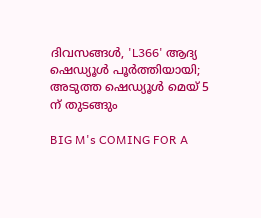ദിവസങ്ങൾ, 'L366' ആദ്യ ഷെഡ്യൂൾ പൂർത്തിയായി; അടുത്ത ഷെഡ്യൂൾ മെയ് 5 ന് തുടങ്ങും

BIG M's COMING FOR A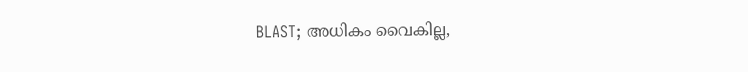BLAST; അധികം വൈകില്ല,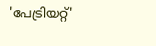'പേട്രിയറ്റ്'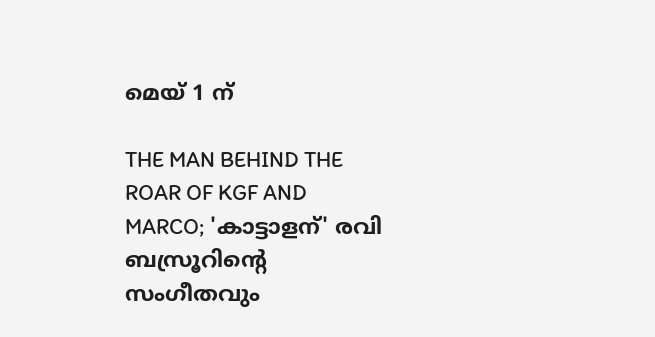മെയ് 1 ന്

THE MAN BEHIND THE ROAR OF KGF AND MARCO; 'കാട്ടാളന്' രവി ബസ്രൂറിന്‍റെ സംഗീതവും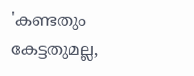'കണ്ടതും കേട്ടതുമല്ല,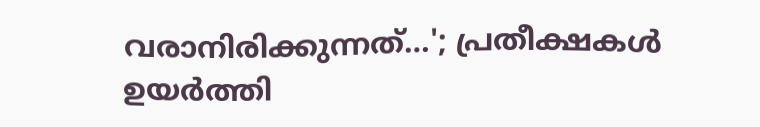വരാനിരിക്കുന്നത്…'; പ്രതീക്ഷകൾ ഉയർത്തി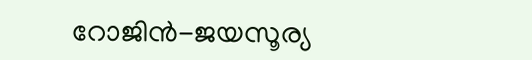റോജിൻ-ജയസൂര്യ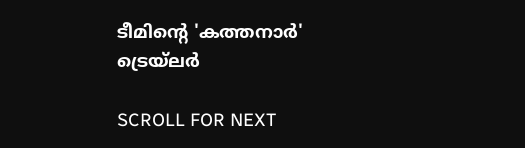ടീമിന്റെ 'കത്തനാർ' ട്രെയ്‌ലർ

SCROLL FOR NEXT